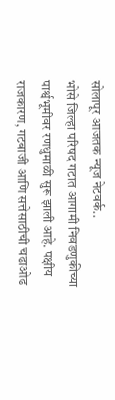सोलापूर आजतक न्यूज नेटवर्क..
भोसे जिल्हा परिषद गटात आगामी निवडणुकीच्या पार्श्वभूमीवर रणधुमाळी सुरू झाली आहे. पक्षीय राजकारण, गटबाजी आणि सत्तेसाठीची चढाओढ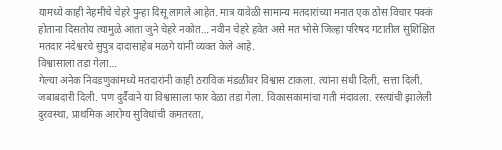यामध्ये काही नेहमीचे चेहरे पुन्हा दिसू लागले आहेत. मात्र यावेळी सामान्य मतदारांच्या मनात एक ठोस विचार पक्कं होताना दिसतोय त्यामुळे आता जुने चेहरे नकोत… नवीन चेहरे हवेत असे मत भोसे जिल्हा परिषद गटातील सुशिक्षित मतदार नंदेश्वरचे सुपुत्र दादासाहेब मळगे यांनी व्यक्त केले आहे.
विश्वासाला तडा गेला…
गेल्या अनेक निवडणुकांमध्ये मतदारांनी काही ठराविक मंडळींवर विश्वास टाकला. त्यांना संधी दिली, सत्ता दिली, जबाबदारी दिली. पण दुर्दैवाने या विश्वासाला फार वेळा तडा गेला. विकासकामांचा गती मंदावला. रस्त्यांची झालेली दुरवस्था, प्राथमिक आरोग्य सुविधांची कमतरता,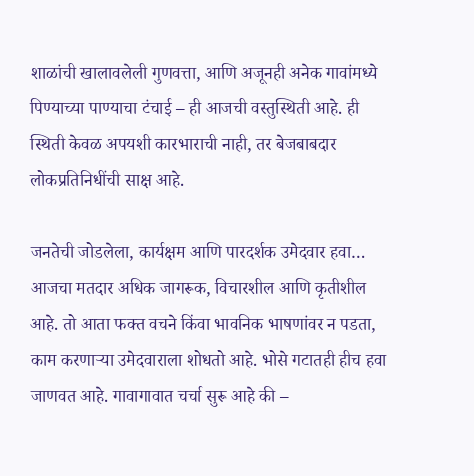शाळांची खालावलेली गुणवत्ता, आणि अजूनही अनेक गावांमध्ये पिण्याच्या पाण्याचा टंचाई – ही आजची वस्तुस्थिती आहे. ही स्थिती केवळ अपयशी कारभाराची नाही, तर बेजबाबदार लोकप्रतिनिधींची साक्ष आहे.

जनतेची जोडलेला, कार्यक्षम आणि पारदर्शक उमेदवार हवा…
आजचा मतदार अधिक जागरूक, विचारशील आणि कृतीशील आहे. तो आता फक्त वचने किंवा भावनिक भाषणांवर न पडता, काम करणाऱ्या उमेदवाराला शोधतो आहे. भोसे गटातही हीच हवा जाणवत आहे. गावागावात चर्चा सुरू आहे की –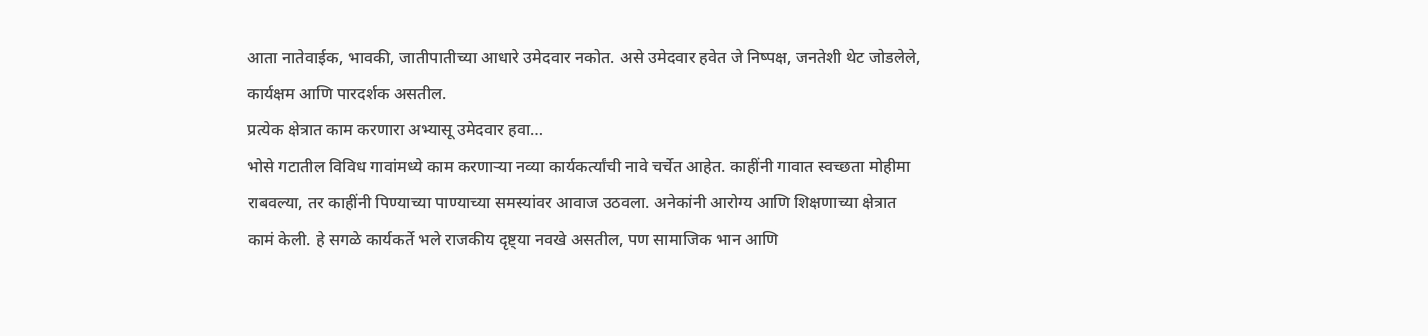आता नातेवाईक, भावकी, जातीपातीच्या आधारे उमेदवार नकोत. असे उमेदवार हवेत जे निष्पक्ष, जनतेशी थेट जोडलेले, कार्यक्षम आणि पारदर्शक असतील.
प्रत्येक क्षेत्रात काम करणारा अभ्यासू उमेदवार हवा…
भोसे गटातील विविध गावांमध्ये काम करणाऱ्या नव्या कार्यकर्त्यांची नावे चर्चेत आहेत. काहींनी गावात स्वच्छता मोहीमा राबवल्या, तर काहींनी पिण्याच्या पाण्याच्या समस्यांवर आवाज उठवला. अनेकांनी आरोग्य आणि शिक्षणाच्या क्षेत्रात कामं केली. हे सगळे कार्यकर्ते भले राजकीय दृष्ट्या नवखे असतील, पण सामाजिक भान आणि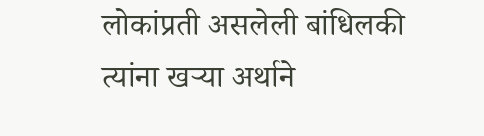लोकांप्रती असलेली बांधिलकी त्यांना खऱ्या अर्थाने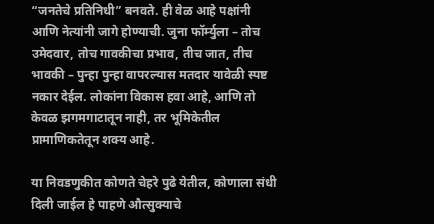“जनतेचे प्रतिनिधी” बनवते. ही वेळ आहे पक्षांनी आणि नेत्यांनी जागे होण्याची. जुना फॉर्म्युला – तोच उमेदवार, तोच गावकीचा प्रभाव, तीच जात, तीच भावकी – पुन्हा पुन्हा वापरल्यास मतदार यावेळी स्पष्ट नकार देईल. लोकांना विकास हवा आहे, आणि तो केवळ झगमगाटातून नाही, तर भूमिकेतील प्रामाणिकतेतून शक्य आहे.

या निवडणुकीत कोणते चेहरे पुढे येतील, कोणाला संधी दिली जाईल हे पाहणे औत्सुक्याचे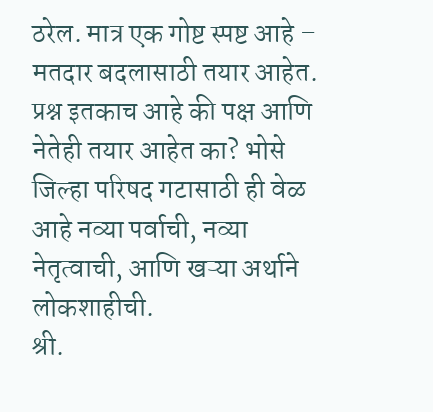ठरेल. मात्र एक गोष्ट स्पष्ट आहे – मतदार बदलासाठी तयार आहेत. प्रश्न इतकाच आहे की पक्ष आणि नेतेही तयार आहेत का? भोसे जिल्हा परिषद गटासाठी ही वेळ आहे नव्या पर्वाची, नव्या नेतृत्वाची, आणि खऱ्या अर्थाने लोकशाहीची.
श्री.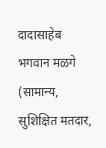दादासाहेब भगवान मळगे
(सामान्य, सुशिक्षित मतदार,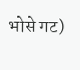भोसे गट)